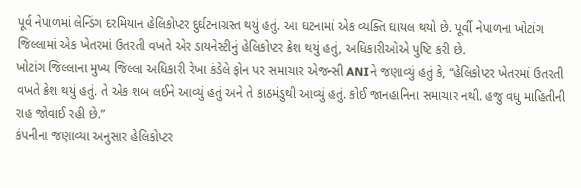પૂર્વ નેપાળમાં લેન્ડિંગ દરમિયાન હેલિકોપ્ટર દુર્ઘટનાગ્રસ્ત થયું હતું. આ ઘટનામાં એક વ્યક્તિ ઘાયલ થયો છે. પૂર્વી નેપાળના ખોટાંગ જિલ્લામાં એક ખેતરમાં ઉતરતી વખતે એર ડાયનેસ્ટીનું હેલિકોપ્ટર ક્રેશ થયું હતું, અધિકારીઓએ પુષ્ટિ કરી છે.
ખોટાંગ જિલ્લાના મુખ્ય જિલ્લા અધિકારી રેખા કંડેલે ફોન પર સમાચાર એજન્સી ANIને જણાવ્યું હતું કે, “હેલિકોપ્ટર ખેતરમાં ઉતરતી વખતે ક્રેશ થયું હતું. તે એક શબ લઈને આવ્યું હતું અને તે કાઠમંડુથી આવ્યું હતું. કોઈ જાનહાનિના સમાચાર નથી. હજુ વધુ માહિતીની રાહ જોવાઈ રહી છે.”
કંપનીના જણાવ્યા અનુસાર હેલિકોપ્ટર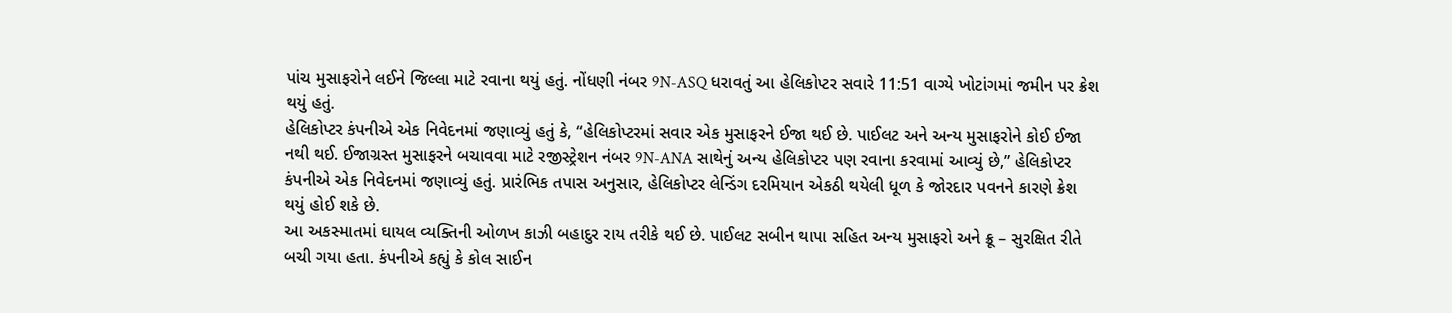પાંચ મુસાફરોને લઈને જિલ્લા માટે રવાના થયું હતું. નોંધણી નંબર 9N-ASQ ધરાવતું આ હેલિકોપ્ટર સવારે 11:51 વાગ્યે ખોટાંગમાં જમીન પર ક્રેશ થયું હતું.
હેલિકોપ્ટર કંપનીએ એક નિવેદનમાં જણાવ્યું હતું કે, “હેલિકોપ્ટરમાં સવાર એક મુસાફરને ઈજા થઈ છે. પાઈલટ અને અન્ય મુસાફરોને કોઈ ઈજા નથી થઈ. ઈજાગ્રસ્ત મુસાફરને બચાવવા માટે રજીસ્ટ્રેશન નંબર 9N-ANA સાથેનું અન્ય હેલિકોપ્ટર પણ રવાના કરવામાં આવ્યું છે,” હેલિકોપ્ટર કંપનીએ એક નિવેદનમાં જણાવ્યું હતું. પ્રારંભિક તપાસ અનુસાર, હેલિકોપ્ટર લેન્ડિંગ દરમિયાન એકઠી થયેલી ધૂળ કે જોરદાર પવનને કારણે ક્રેશ થયું હોઈ શકે છે.
આ અકસ્માતમાં ઘાયલ વ્યક્તિની ઓળખ કાઝી બહાદુર રાય તરીકે થઈ છે. પાઈલટ સબીન થાપા સહિત અન્ય મુસાફરો અને ક્રૂ – સુરક્ષિત રીતે બચી ગયા હતા. કંપનીએ કહ્યું કે કોલ સાઈન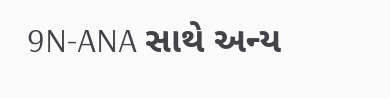9N-ANA સાથે અન્ય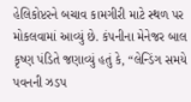હેલિકોપ્ટરને બચાવ કામગીરી માટે સ્થળ પર મોકલવામાં આવ્યું છે. કંપનીના મેનેજર બાલ કૃષ્ણ પંડિતે જણાવ્યું હતું કે, “લેન્ડિંગ સમયે પવનની ઝડપ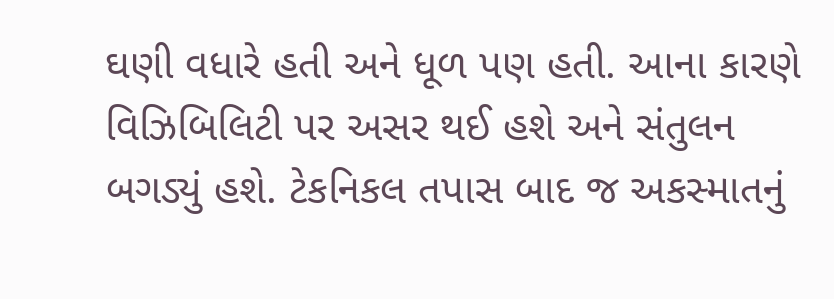ઘણી વધારે હતી અને ધૂળ પણ હતી. આના કારણે વિઝિબિલિટી પર અસર થઈ હશે અને સંતુલન બગડ્યું હશે. ટેકનિકલ તપાસ બાદ જ અકસ્માતનું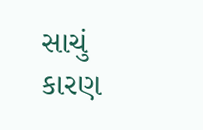સાચું કારણ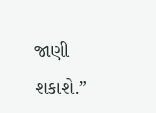જાણી શકાશે.”